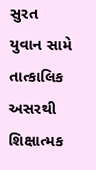સુરત
યુવાન સામે તાત્કાલિક અસરથી શિક્ષાત્મક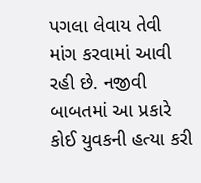પગલા લેવાય તેવી માંગ કરવામાં આવી રહી છે. નજીવી બાબતમાં આ પ્રકારે કોઈ યુવકની હત્યા કરી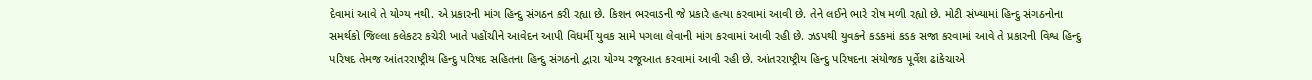દેવામાં આવે તે યોગ્ય નથી. એ પ્રકારની માંગ હિન્દુ સંગઠન કરી રહ્યા છે. કિશન ભરવાડની જે પ્રકારે હત્યા કરવામાં આવી છે. તેને લઈને ભારે રોષ મળી રહ્યો છે. મોટી સંખ્યામાં હિન્દુ સંગઠનોના સમર્થકો જિલ્લા કલેકટર કચેરી ખાતે પહોંચીને આવેદન આપી વિધર્મી યુવક સામે પગલા લેવાની માંગ કરવામાં આવી રહી છે. ઝડપથી યુવકને કડકમાં કડક સજા કરવામાં આવે તે પ્રકારની વિશ્વ હિન્દુ પરિષદ તેમજ આંતરરાષ્ટ્રીય હિન્દુ પરિષદ સહિતના હિન્દુ સંગઠનો દ્વારા યોગ્ય રજૂઆત કરવામાં આવી રહી છે. આંતરરાષ્ટ્રીય હિન્દુ પરિષદના સંયોજક પૂર્વેશ ઢાંકેચાએ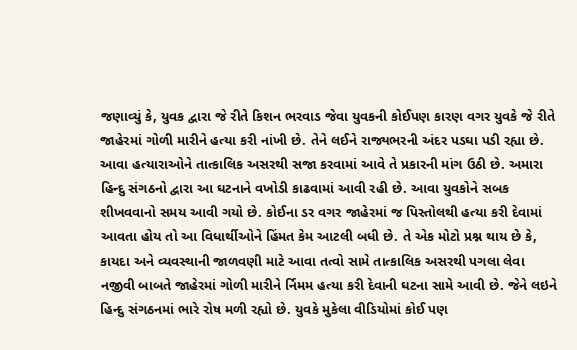જણાવ્યું કે, યુવક દ્વારા જે રીતે કિશન ભરવાડ જેવા યુવકની કોઈપણ કારણ વગર યુવકે જે રીતે જાહેરમાં ગોળી મારીને હત્યા કરી નાંખી છે. તેને લઈને રાજ્યભરની અંદર પડઘા પડી રહ્યા છે. આવા હત્યારાઓને તાત્કાલિક અસરથી સજા કરવામાં આવે તે પ્રકારની માંગ ઉઠી છે. અમારા હિન્દુ સંગઠનો દ્વારા આ ઘટનાને વખોડી કાઢવામાં આવી રહી છે. આવા યુવકોને સબક શીખવવાનો સમય આવી ગયો છે. કોઈના ડર વગર જાહેરમાં જ પિસ્તોલથી હત્યા કરી દેવામાં આવતા હોય તો આ વિધાર્થીઓને હિંમત કેમ આટલી બધી છે. તે એક મોટો પ્રશ્ન થાય છે કે, કાયદા અને વ્યવસ્થાની જાળવણી માટે આવા તત્વો સામે તાત્કાલિક અસરથી પગલા લેવા નજીવી બાબતે જાહેરમાં ગોળી મારીને ર્નિમમ હત્યા કરી દેવાની ઘટના સામે આવી છે. જેને લઇને હિન્દુ સંગઠનમાં ભારે રોષ મળી રહ્યો છે. યુવકે મુકેલા વીડિયોમાં કોઈ પણ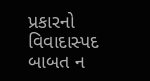પ્રકારનો વિવાદાસ્પદ બાબત ન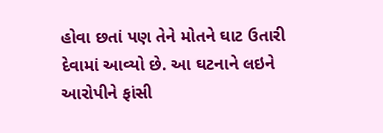હોવા છતાં પણ તેને મોતને ઘાટ ઉતારી દેવામાં આવ્યો છે. આ ઘટનાને લઇને આરોપીને ફાંસી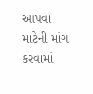આપવા માટેની માંગ કરવામાં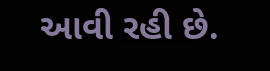આવી રહી છે.